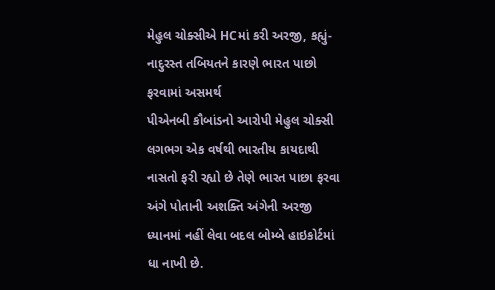મેહુલ ચોક્સીએ HCમાં કરી અરજી, કહ્યું- નાદુરસ્ત તબિયતને કારણે ભારત પાછો ફરવામાં અસમર્થ
પીએનબી કૌબાંડનો આરોપી મેહુલ ચોક્સી લગભગ એક વર્ષથી ભારતીય કાયદાથી નાસતો ફરી રહ્યો છે તેણે ભારત પાછા ફરવા અંગે પોતાની અશક્તિ અંગેની અરજી ધ્યાનમાં નહીં લેવા બદલ બોમ્બે હાઇકોર્ટમાં ધા નાખી છે.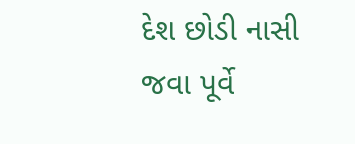દેશ છોડી નાસી જવા પૂર્વે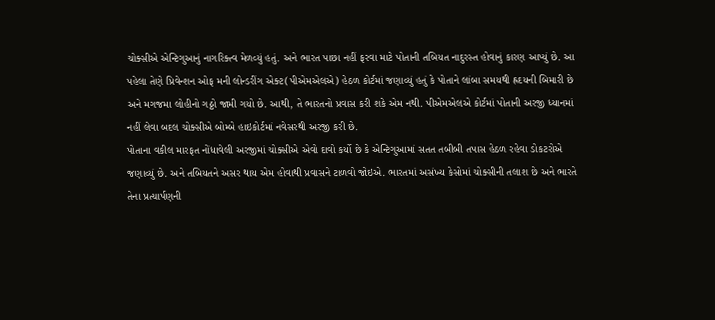ચોક્સીએ એન્ટિગુઆનું નાગરિક્ત્વ મેળવ્યું હતું. અને ભારત પાછા નહીં ફરવા માટે પોતાની તબિયત નાદુરસ્ત હોવાનું કારણ આપ્યું છે. આ પહેલા તેણે પ્રિવેન્શન ઓફ મની લોન્ડરીંગ એક્ટ(પીએમએલએ) હેઠળ કોર્ટમાં જણાવ્યું હતું કે પોતાને લાંબા સમયથી હ્રદયની બિમારી છે અને મગજમા લોહીનો ગઠ્ઠો જામી ગયો છે. આથી, તે ભારતનો પ્રવાસ કરી શકે એમ નથી. પીએમએલએ કોર્ટમાં પોતાની અરજી ધ્યાનમાં નહીં લેવા બદલ ચોક્સીએ બોમ્બે હાઇકોર્ટમાં નવેસરથી અરજી કરી છે.
પોતાના વકીલ મારફત નોંધાવેલી અરજીમાં ચોક્સીએ એવો દાવો કર્યો છે કે એન્ટિગુઆમાં સતત તબીબી તપાસ હેઠળ રહેવા ડોકટરોએ જણાવ્યું છે. અને તબિયતને અસર થાય એમ હોવાથી પ્રવાસને ટાળવો જોઇએ. ભારતમાં અસંખ્ય કેસોમાં ચોક્સીની તલાશ છે અને ભારતે તેના પ્રત્યાર્પણની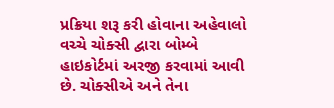પ્રક્રિયા શરૂ કરી હોવાના અહેવાલો વચ્ચે ચોક્સી દ્વારા બોમ્બે હાઇકોર્ટમાં અરજી કરવામાં આવી છે. ચોક્સીએ અને તેના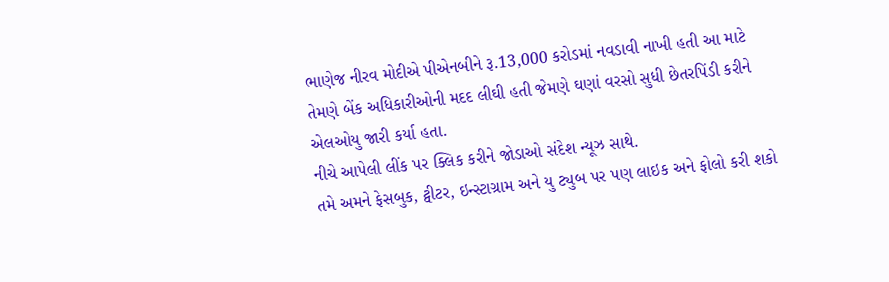ભાણેજ નીરવ મોદીએ પીએનબીને રૂ.13,000 કરોડમાં નવડાવી નાખી હતી આ માટે તેમણે બેંક અધિકારીઓની મદદ લીઘી હતી જેમણે ઘણાં વરસો સુધી છેતરપિંડી કરીને એલઓયુ જારી કર્યા હતા.
નીચે આપેલી લીંક પર ક્લિક કરીને જોડાઓ સંદેશ ન્યૂઝ સાથે.
તમે અમને ફેસબુક, ટ્વીટર, ઇન્સ્ટાગ્રામ અને યુ ટ્યુબ પર પણ લાઇક અને ફોલો કરી શકો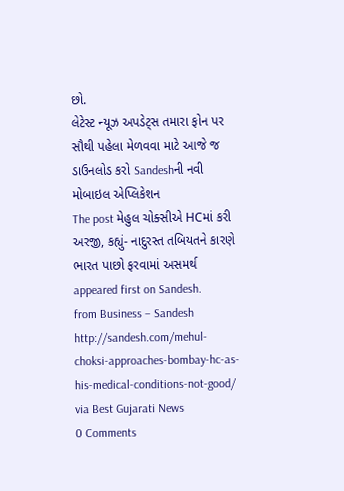છો.
લેટેસ્ટ ન્યૂઝ અપડેટ્સ તમારા ફોન પર સૌથી પહેલા મેળવવા માટે આજે જ ડાઉનલોડ કરો Sandeshની નવી મોબાઇલ એપ્લિકેશન
The post મેહુલ ચોક્સીએ HCમાં કરી અરજી, કહ્યું- નાદુરસ્ત તબિયતને કારણે ભારત પાછો ફરવામાં અસમર્થ appeared first on Sandesh.
from Business – Sandesh http://sandesh.com/mehul-choksi-approaches-bombay-hc-as-his-medical-conditions-not-good/
via Best Gujarati News
0 Comments